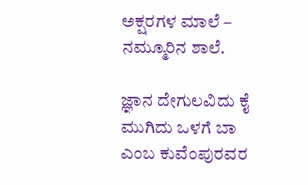ಅಕ್ಷರಗಳ ಮಾಲೆ – ನಮ್ಮೂರಿನ ಶಾಲೆ.

ಜ್ಞಾನ ದೇಗುಲವಿದು ಕೈ ಮುಗಿದು ಒಳಗೆ ಬಾ ಎಂಬ ಕುವೆಂಪುರವರ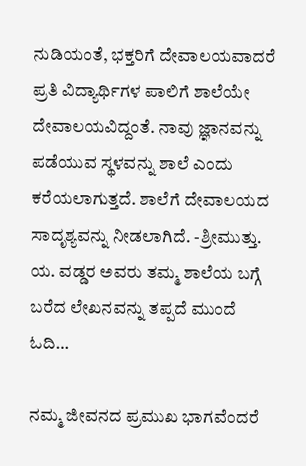ನುಡಿಯಂತೆ, ಭಕ್ತರಿಗೆ ದೇವಾಲಯವಾದರೆ ಪ್ರತಿ ವಿದ್ಯಾರ್ಥಿಗಳ ಪಾಲಿಗೆ ಶಾಲೆಯೇ ದೇವಾಲಯವಿದ್ದಂತೆ. ನಾವು ಜ್ಞಾನವನ್ನು ಪಡೆಯುವ ಸ್ಥಳವನ್ನು ಶಾಲೆ ಎಂದು ಕರೆಯಲಾಗುತ್ತದೆ. ಶಾಲೆಗೆ ದೇವಾಲಯದ ಸಾದೃಶ್ಯವನ್ನು ನೀಡಲಾಗಿದೆ. -ಶ್ರೀಮುತ್ತು. ಯ. ವಡ್ಡರ ಅವರು ತಮ್ಮ ಶಾಲೆಯ ಬಗ್ಗೆ ಬರೆದ ಲೇಖನವನ್ನು ತಪ್ಪದೆ ಮುಂದೆ ಓದಿ…

ನಮ್ಮ ಜೀವನದ ಪ್ರಮುಖ ಭಾಗವೆಂದರೆ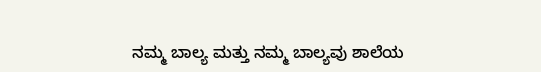ನಮ್ಮ ಬಾಲ್ಯ ಮತ್ತು ನಮ್ಮ ಬಾಲ್ಯವು ಶಾಲೆಯ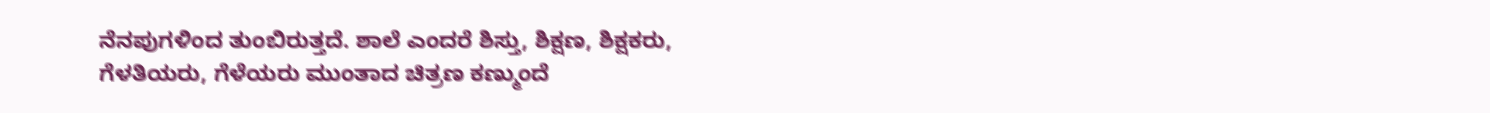ನೆನಪುಗಳಿಂದ ತುಂಬಿರುತ್ತದೆ. ಶಾಲೆ ಎಂದರೆ ಶಿಸ್ತು, ಶಿಕ್ಷಣ, ಶಿಕ್ಷಕರು, ಗೆಳತಿಯರು, ಗೆಳೆಯರು ಮುಂತಾದ ಚಿತ್ರಣ ಕಣ್ಮುಂದೆ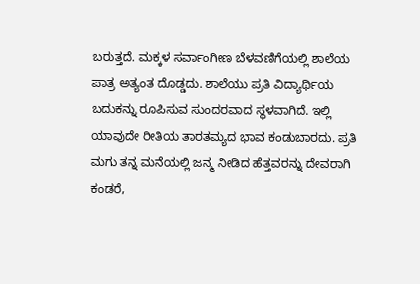ಬರುತ್ತದೆ. ಮಕ್ಕಳ ಸರ್ವಾಂಗೀಣ ಬೆಳವಣಿಗೆಯಲ್ಲಿ ಶಾಲೆಯ ಪಾತ್ರ ಅತ್ಯಂತ ದೊಡ್ಡದು. ಶಾಲೆಯು ಪ್ರತಿ ವಿದ್ಯಾರ್ಥಿಯ ಬದುಕನ್ನು ರೂಪಿಸುವ ಸುಂದರವಾದ ಸ್ಥಳವಾಗಿದೆ. ಇಲ್ಲಿ ಯಾವುದೇ ರೀತಿಯ ತಾರತಮ್ಯದ ಭಾವ ಕಂಡುಬಾರದು. ಪ್ರತಿ ಮಗು ತನ್ನ ಮನೆಯಲ್ಲಿ ಜನ್ಮ ನೀಡಿದ ಹೆತ್ತವರನ್ನು ದೇವರಾಗಿ ಕಂಡರೆ,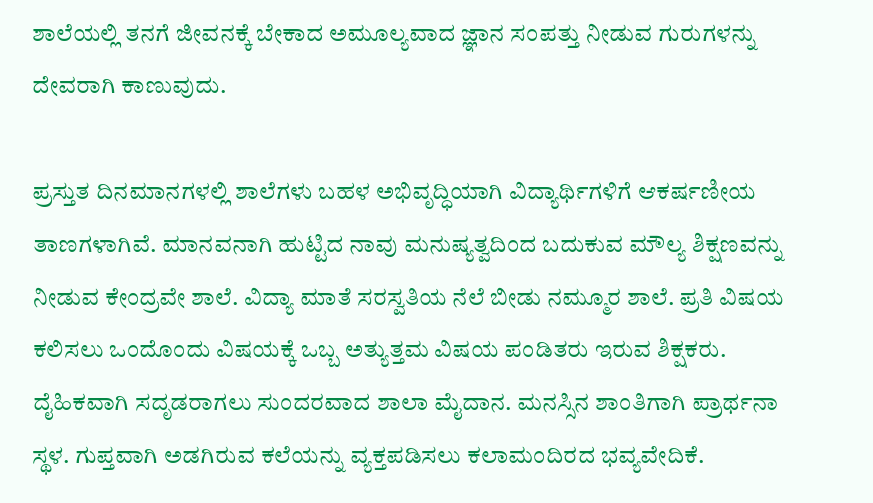ಶಾಲೆಯಲ್ಲಿ ತನಗೆ ಜೀವನಕ್ಕೆ ಬೇಕಾದ ಅಮೂಲ್ಯವಾದ ಜ್ಞಾನ ಸಂಪತ್ತು ನೀಡುವ ಗುರುಗಳನ್ನು ದೇವರಾಗಿ ಕಾಣುವುದು.

ಪ್ರಸ್ತುತ ದಿನಮಾನಗಳಲ್ಲಿ ಶಾಲೆಗಳು ಬಹಳ ಅಭಿವೃದ್ಧಿಯಾಗಿ ವಿದ್ಯಾರ್ಥಿಗಳಿಗೆ ಆಕರ್ಷಣೀಯ ತಾಣಗಳಾಗಿವೆ. ಮಾನವನಾಗಿ ಹುಟ್ಟಿದ ನಾವು ಮನುಷ್ಯತ್ವದಿಂದ ಬದುಕುವ ಮೌಲ್ಯ ಶಿಕ್ಷಣವನ್ನು ನೀಡುವ ಕೇಂದ್ರವೇ ಶಾಲೆ. ವಿದ್ಯಾ ಮಾತೆ ಸರಸ್ವತಿಯ ನೆಲೆ ಬೀಡು ನಮ್ಮೂರ ಶಾಲೆ. ಪ್ರತಿ ವಿಷಯ ಕಲಿಸಲು ಒಂದೊಂದು ವಿಷಯಕ್ಕೆ ಒಬ್ಬ ಅತ್ಯುತ್ತಮ ವಿಷಯ ಪಂಡಿತರು ಇರುವ ಶಿಕ್ಷಕರು. ದೈಹಿಕವಾಗಿ ಸದೃಡರಾಗಲು ಸುಂದರವಾದ ಶಾಲಾ ಮೈದಾನ. ಮನಸ್ಸಿನ ಶಾಂತಿಗಾಗಿ ಪ್ರಾರ್ಥನಾ ಸ್ಥಳ. ಗುಪ್ತವಾಗಿ ಅಡಗಿರುವ ಕಲೆಯನ್ನು ವ್ಯಕ್ತಪಡಿಸಲು ಕಲಾಮಂದಿರದ ಭವ್ಯವೇದಿಕೆ.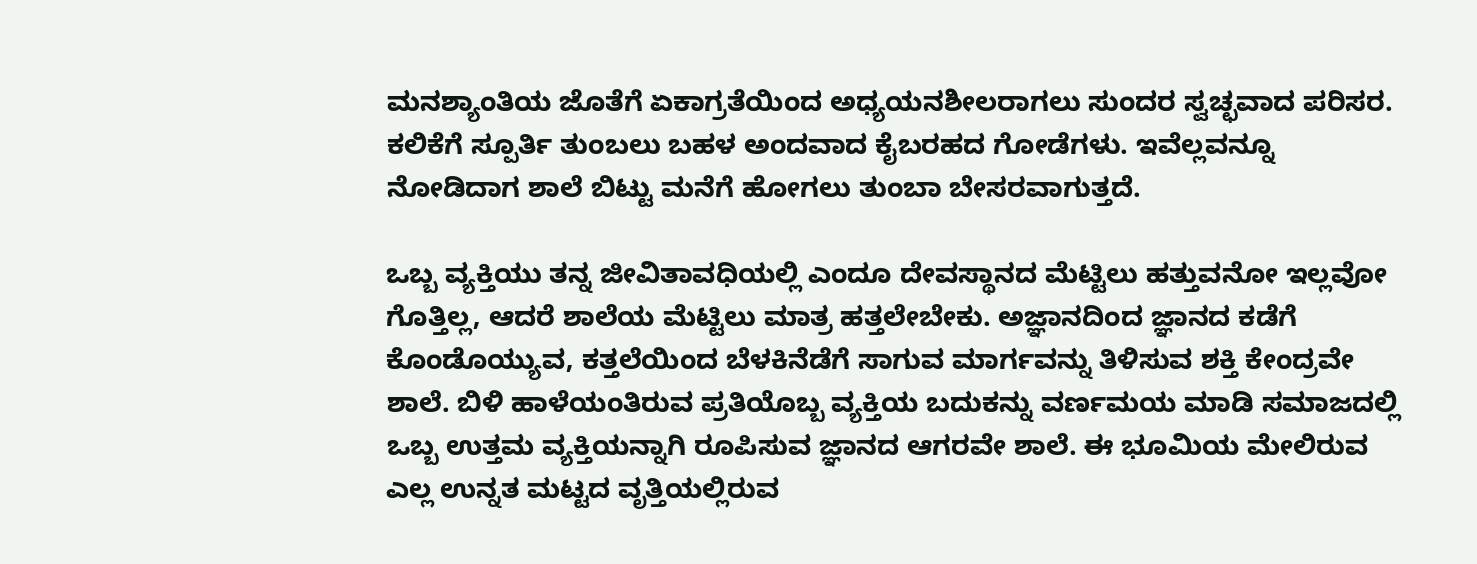ಮನಶ್ಯಾಂತಿಯ ಜೊತೆಗೆ ಏಕಾಗ್ರತೆಯಿಂದ ಅಧ್ಯಯನಶೀಲರಾಗಲು ಸುಂದರ ಸ್ವಚ್ಛವಾದ ಪರಿಸರ. ಕಲಿಕೆಗೆ ಸ್ಪೂರ್ತಿ ತುಂಬಲು ಬಹಳ ಅಂದವಾದ ಕೈಬರಹದ ಗೋಡೆಗಳು. ಇವೆಲ್ಲವನ್ನೂ ನೋಡಿದಾಗ ಶಾಲೆ ಬಿಟ್ಟು ಮನೆಗೆ ಹೋಗಲು ತುಂಬಾ ಬೇಸರವಾಗುತ್ತದೆ.

ಒಬ್ಬ ವ್ಯಕ್ತಿಯು ತನ್ನ ಜೀವಿತಾವಧಿಯಲ್ಲಿ ಎಂದೂ ದೇವಸ್ಥಾನದ ಮೆಟ್ಟಿಲು ಹತ್ತುವನೋ ಇಲ್ಲವೋ ಗೊತ್ತಿಲ್ಲ, ಆದರೆ ಶಾಲೆಯ ಮೆಟ್ಟಿಲು ಮಾತ್ರ ಹತ್ತಲೇಬೇಕು. ಅಜ್ಞಾನದಿಂದ ಜ್ಞಾನದ ಕಡೆಗೆ ಕೊಂಡೊಯ್ಯುವ, ಕತ್ತಲೆಯಿಂದ ಬೆಳಕಿನೆಡೆಗೆ ಸಾಗುವ ಮಾರ್ಗವನ್ನು ತಿಳಿಸುವ ಶಕ್ತಿ ಕೇಂದ್ರವೇ ಶಾಲೆ. ಬಿಳಿ ಹಾಳೆಯಂತಿರುವ ಪ್ರತಿಯೊಬ್ಬ ವ್ಯಕ್ತಿಯ ಬದುಕನ್ನು ವರ್ಣಮಯ ಮಾಡಿ ಸಮಾಜದಲ್ಲಿ ಒಬ್ಬ ಉತ್ತಮ ವ್ಯಕ್ತಿಯನ್ನಾಗಿ ರೂಪಿಸುವ ಜ್ಞಾನದ ಆಗರವೇ ಶಾಲೆ. ಈ ಭೂಮಿಯ ಮೇಲಿರುವ ಎಲ್ಲ ಉನ್ನತ ಮಟ್ಟದ ವೃತ್ತಿಯಲ್ಲಿರುವ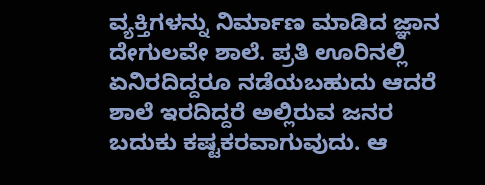ವ್ಯಕ್ತಿಗಳನ್ನು ನಿರ್ಮಾಣ ಮಾಡಿದ ಜ್ಞಾನ ದೇಗುಲವೇ ಶಾಲೆ. ಪ್ರತಿ ಊರಿನಲ್ಲಿ ಏನಿರದಿದ್ದರೂ ನಡೆಯಬಹುದು ಆದರೆ ಶಾಲೆ ಇರದಿದ್ದರೆ ಅಲ್ಲಿರುವ ಜನರ ಬದುಕು ಕಷ್ಟಕರವಾಗುವುದು. ಆ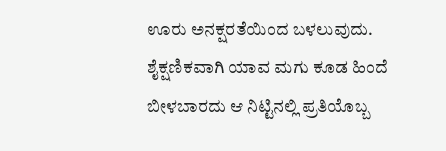ಊರು ಅನಕ್ಷರತೆಯಿಂದ ಬಳಲುವುದು. ಶೈಕ್ಷಣಿಕವಾಗಿ ಯಾವ ಮಗು ಕೂಡ ಹಿಂದೆ ಬೀಳಬಾರದು ಆ ನಿಟ್ಟಿನಲ್ಲಿ ಪ್ರತಿಯೊಬ್ಬ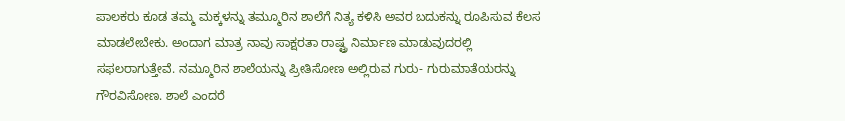ಪಾಲಕರು ಕೂಡ ತಮ್ಮ ಮಕ್ಕಳನ್ನು ತಮ್ಮೂರಿನ ಶಾಲೆಗೆ ನಿತ್ಯ ಕಳಿಸಿ ಅವರ ಬದುಕನ್ನು ರೂಪಿಸುವ ಕೆಲಸ ಮಾಡಲೇಬೇಕು. ಅಂದಾಗ ಮಾತ್ರ ನಾವು ಸಾಕ್ಷರತಾ ರಾಷ್ಟ್ರ ನಿರ್ಮಾಣ ಮಾಡುವುದರಲ್ಲಿ ಸಫಲರಾಗುತ್ತೇವೆ. ನಮ್ಮೂರಿನ ಶಾಲೆಯನ್ನು ಪ್ರೀತಿಸೋಣ ಅಲ್ಲಿರುವ ಗುರು- ಗುರುಮಾತೆಯರನ್ನು ಗೌರವಿಸೋಣ. ಶಾಲೆ ಎಂದರೆ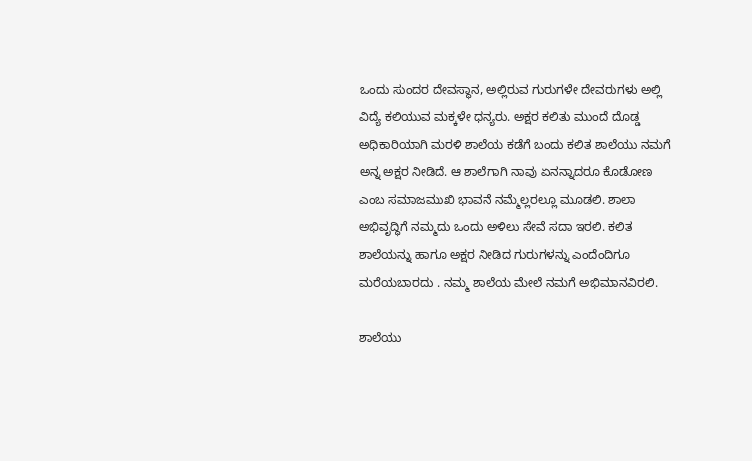ಒಂದು ಸುಂದರ ದೇವಸ್ಥಾನ, ಅಲ್ಲಿರುವ ಗುರುಗಳೇ ದೇವರುಗಳು ಅಲ್ಲಿ ವಿದ್ಯೆ ಕಲಿಯುವ ಮಕ್ಕಳೇ ಧನ್ಯರು. ಅಕ್ಷರ ಕಲಿತು ಮುಂದೆ ದೊಡ್ಡ ಅಧಿಕಾರಿಯಾಗಿ ಮರಳಿ ಶಾಲೆಯ ಕಡೆಗೆ ಬಂದು ಕಲಿತ ಶಾಲೆಯು ನಮಗೆ ಅನ್ನ ಅಕ್ಷರ ನೀಡಿದೆ. ಆ ಶಾಲೆಗಾಗಿ ನಾವು ಏನನ್ನಾದರೂ ಕೊಡೋಣ ಎಂಬ ಸಮಾಜಮುಖಿ ಭಾವನೆ ನಮ್ಮೆಲ್ಲರಲ್ಲೂ ಮೂಡಲಿ. ಶಾಲಾ ಅಭಿವೃದ್ಧಿಗೆ ನಮ್ಮದು ಒಂದು ಅಳಿಲು ಸೇವೆ ಸದಾ ಇರಲಿ. ಕಲಿತ ಶಾಲೆಯನ್ನು ಹಾಗೂ ಅಕ್ಷರ ನೀಡಿದ ಗುರುಗಳನ್ನು ಎಂದೆಂದಿಗೂ ಮರೆಯಬಾರದು . ನಮ್ಮ ಶಾಲೆಯ ಮೇಲೆ ನಮಗೆ ಅಭಿಮಾನವಿರಲಿ.

ಶಾಲೆಯು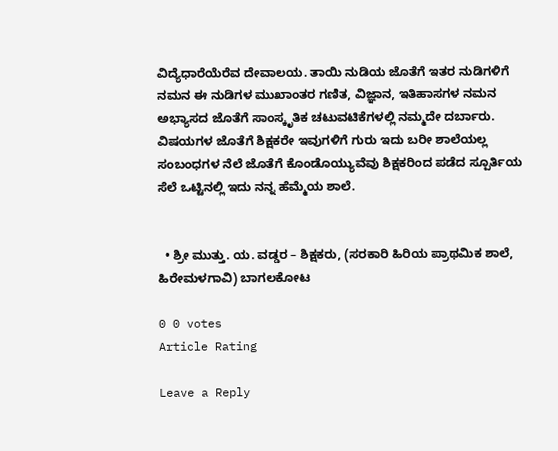ವಿದ್ಯೆಧಾರೆಯೆರೆವ ದೇವಾಲಯ. ತಾಯಿ ನುಡಿಯ ಜೊತೆಗೆ ಇತರ ನುಡಿಗಳಿಗೆ ನಮನ ಈ ನುಡಿಗಳ ಮುಖಾಂತರ ಗಣಿತ, ವಿಜ್ಞಾನ, ಇತಿಹಾಸಗಳ ನಮನ
ಅಭ್ಯಾಸದ ಜೊತೆಗೆ ಸಾಂಸ್ಕೃತಿಕ ಚಟುವಟಿಕೆಗಳಲ್ಲಿ ನಮ್ಮದೇ ದರ್ಬಾರು. ವಿಷಯಗಳ ಜೊತೆಗೆ ಶಿಕ್ಷಕರೇ ಇವುಗಳಿಗೆ ಗುರು ಇದು ಬರೀ ಶಾಲೆಯಲ್ಲ ಸಂಬಂಧಗಳ ನೆಲೆ ಜೊತೆಗೆ ಕೊಂಡೊಯ್ಯುವೆವು ಶಿಕ್ಷಕರಿಂದ ಪಡೆದ ಸ್ಪೂರ್ತಿಯ ಸೆಲೆ ಒಟ್ಟಿನಲ್ಲಿ ಇದು ನನ್ನ ಹೆಮ್ಮೆಯ ಶಾಲೆ.


  • ಶ್ರೀ ಮುತ್ತು. ಯ. ವಡ್ಡರ – ಶಿಕ್ಷಕರು, (ಸರಕಾರಿ ಹಿರಿಯ ಪ್ರಾಥಮಿಕ ಶಾಲೆ, ಹಿರೇಮಳಗಾವಿ) ಬಾಗಲಕೋಟ

0 0 votes
Article Rating

Leave a Reply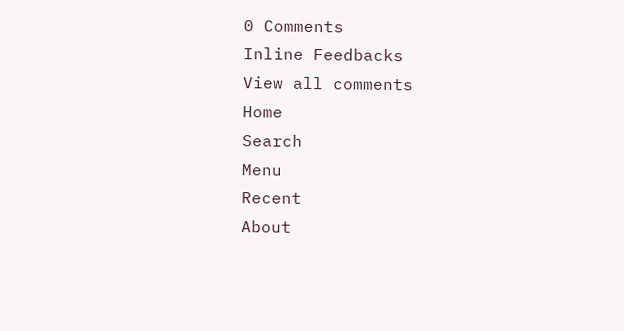0 Comments
Inline Feedbacks
View all comments
Home
Search
Menu
Recent
About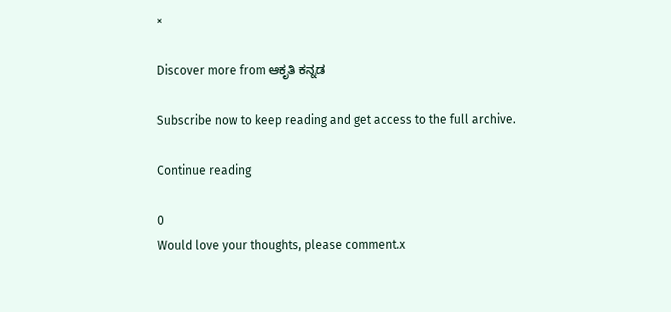×

Discover more from ಆಕೃತಿ ಕನ್ನಡ

Subscribe now to keep reading and get access to the full archive.

Continue reading

0
Would love your thoughts, please comment.x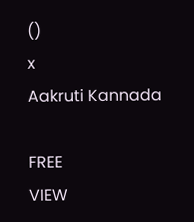()
x
Aakruti Kannada

FREE
VIEW